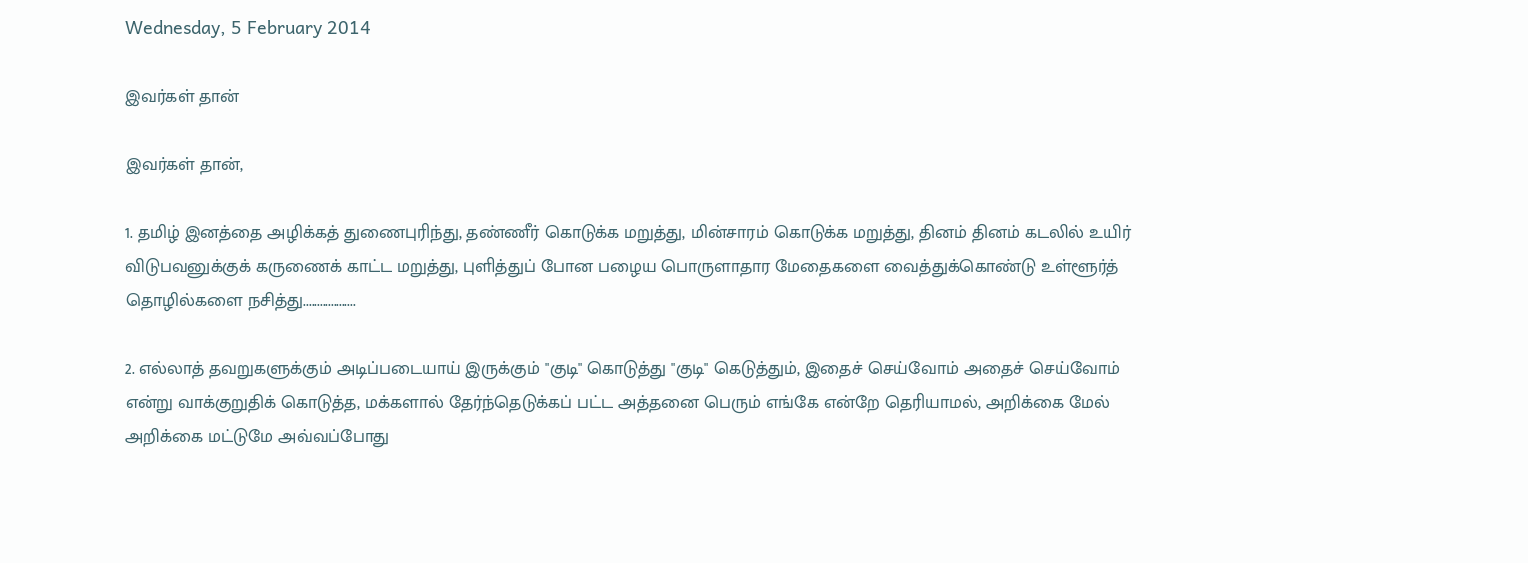Wednesday, 5 February 2014

இவர்கள் தான்

இவர்கள் தான்,

1. தமிழ் இனத்தை அழிக்கத் துணைபுரிந்து, தண்ணீர் கொடுக்க மறுத்து, மின்சாரம் கொடுக்க மறுத்து, தினம் தினம் கடலில் உயிர் விடுபவனுக்குக் கருணைக் காட்ட மறுத்து, புளித்துப் போன பழைய பொருளாதார மேதைகளை வைத்துக்கொண்டு உள்ளூர்த் தொழில்களை நசித்து...................

2. எல்லாத் தவறுகளுக்கும் அடிப்படையாய் இருக்கும் "குடி" கொடுத்து "குடி" கெடுத்தும், இதைச் செய்வோம் அதைச் செய்வோம் என்று வாக்குறுதிக் கொடுத்த, மக்களால் தேர்ந்தெடுக்கப் பட்ட அத்தனை பெரும் எங்கே என்றே தெரியாமல், அறிக்கை மேல் அறிக்கை மட்டுமே அவ்வப்போது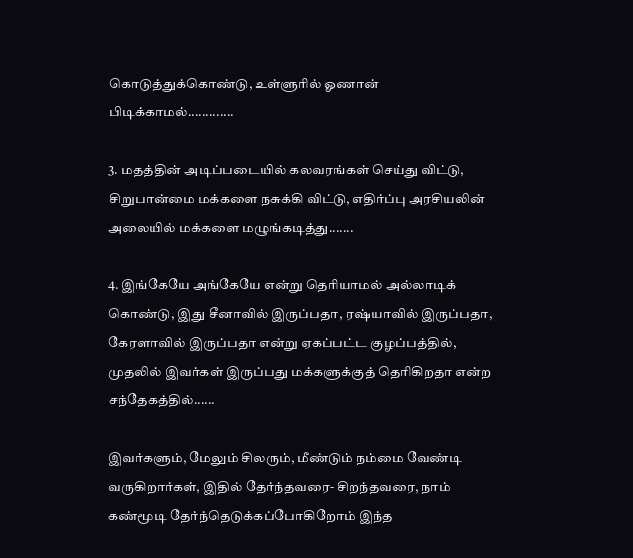கொடுத்துக்கொண்டு, உள்ளுரில் ஓணான் பிடிக்காமல்.............

3. மதத்தின் அடிப்படையில் கலவரங்கள் செய்து விட்டு, சிறுபான்மை மக்களை நசுக்கி விட்டு, எதிர்ப்பு அரசியலின் அலையில் மக்களை மழுங்கடித்து.......

4. இங்கேயே அங்கேயே என்று தெரியாமல் அல்லாடிக் கொண்டு, இது சீனாவில் இருப்பதா, ரஷ்யாவில் இருப்பதா, கேரளாவில் இருப்பதா என்று ஏகப்பட்ட குழப்பத்தில், முதலில் இவர்கள் இருப்பது மக்களுக்குத் தெரிகிறதா என்ற சந்தேகத்தில்......

இவர்களும், மேலும் சிலரும், மீண்டும் நம்மை வேண்டி வருகிறார்கள், இதில் தேர்ந்தவரை- சிறந்தவரை, நாம் கண்மூடி தேர்ந்தெடுக்கப்போகிறோம் இந்த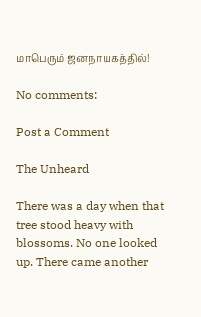மாபெரும் ஜனநாயகத்தில்!

No comments:

Post a Comment

The Unheard

There was a day when that tree stood heavy with blossoms. No one looked up. There came another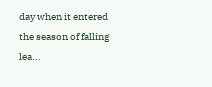day when it entered the season of falling lea...